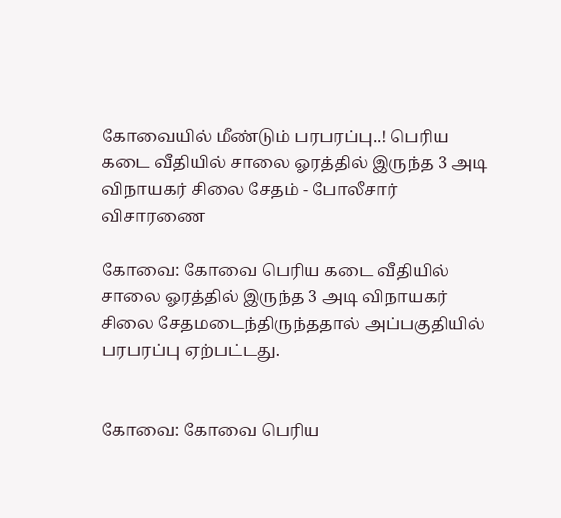கோவையில் மீண்டும் பரபரப்பு..! பெரிய கடை வீதியில் சாலை ஓரத்தில் இருந்த 3 அடி விநாயகர் சிலை சேதம் - போலீசார் விசாரணை

கோவை: கோவை பெரிய கடை வீதியில் சாலை ஓரத்தில் இருந்த 3 அடி விநாயகர் சிலை சேதமடைந்திருந்ததால் அப்பகுதியில் பரபரப்பு ஏற்பட்டது.


கோவை: கோவை பெரிய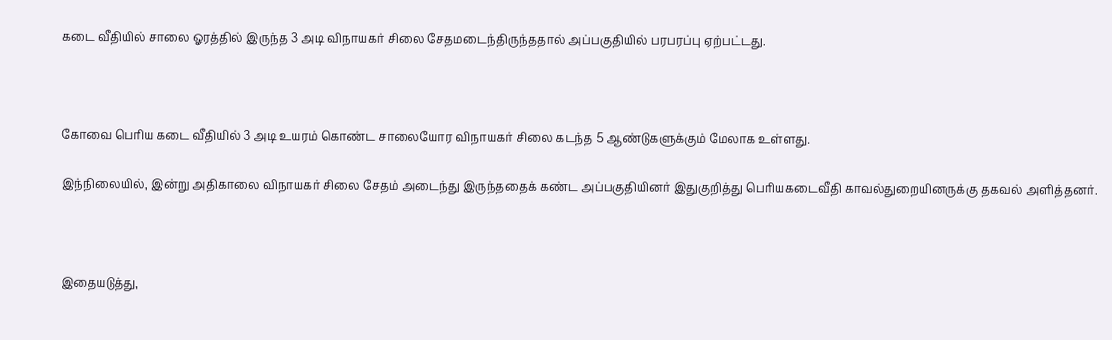கடை வீதியில் சாலை ஓரத்தில் இருந்த 3 அடி விநாயகர் சிலை சேதமடைந்திருந்ததால் அப்பகுதியில் பரபரப்பு ஏற்பட்டது.



கோவை பெரிய கடை வீதியில் 3 அடி உயரம் கொண்ட சாலையோர விநாயகர் சிலை கடந்த 5 ஆண்டுகளுக்கும் மேலாக உள்ளது.

இந்நிலையில், இன்று அதிகாலை விநாயகர் சிலை சேதம் அடைந்து இருந்ததைக் கண்ட அப்பகுதியினர் இதுகுறித்து பெரியகடைவீதி காவல்துறையினருக்கு தகவல் அளித்தனர்.



இதையடுத்து,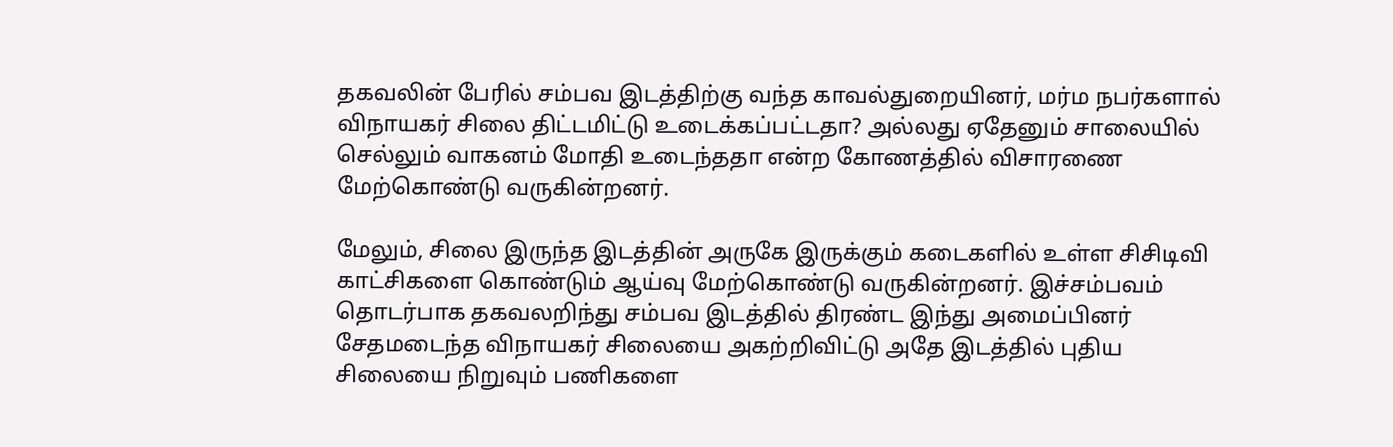தகவலின் பேரில் சம்பவ இடத்திற்கு வந்த காவல்துறையினர், மர்ம நபர்களால் விநாயகர் சிலை திட்டமிட்டு உடைக்கப்பட்டதா? அல்லது ஏதேனும் சாலையில் செல்லும் வாகனம் மோதி உடைந்ததா என்ற கோணத்தில் விசாரணை மேற்கொண்டு வருகின்றனர்.

மேலும், சிலை இருந்த இடத்தின் அருகே இருக்கும் கடைகளில் உள்ள சிசிடிவி காட்சிகளை கொண்டும் ஆய்வு மேற்கொண்டு வருகின்றனர்‌. இச்சம்பவம் தொடர்பாக தகவலறிந்து சம்பவ இடத்தில் திரண்ட இந்து அமைப்பினர் சேதமடைந்த விநாயகர் சிலையை அகற்றிவிட்டு அதே இடத்தில் புதிய சிலையை நிறுவும் பணிகளை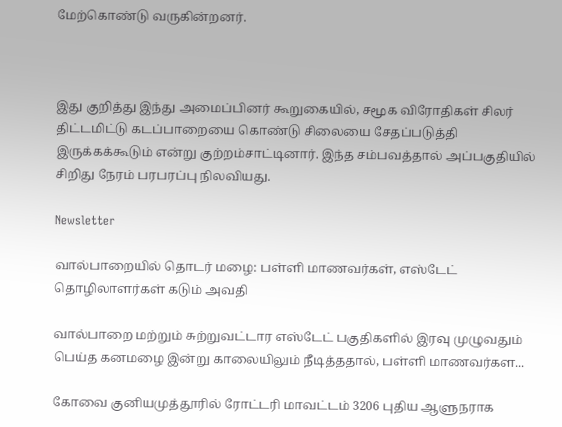மேற்கொண்டு வருகின்றனர்.



இது குறித்து இந்து அமைப்பினர் கூறுகையில், சமூக விரோதிகள் சிலர் திட்டமிட்டு கடப்பாறையை கொண்டு சிலையை சேதப்படுத்தி இருக்கக்கூடும் என்று குற்றம்சாட்டினார். இந்த சம்பவத்தால் அப்பகுதியில் சிறிது நேரம் பரபரப்பு நிலவியது.

Newsletter

வால்பாறையில் தொடர் மழை: பள்ளி மாணவர்கள், எஸ்டேட் தொழிலாளர்கள் கடும் அவதி

வால்பாறை மற்றும் சுற்றுவட்டார எஸ்டேட் பகுதிகளில் இரவு முழுவதும் பெய்த கனமழை இன்று காலையிலும் நீடித்ததால், பள்ளி மாணவர்கள...

கோவை குனியமுத்தூரில் ரோட்டரி மாவட்டம் 3206 புதிய ஆளுநராக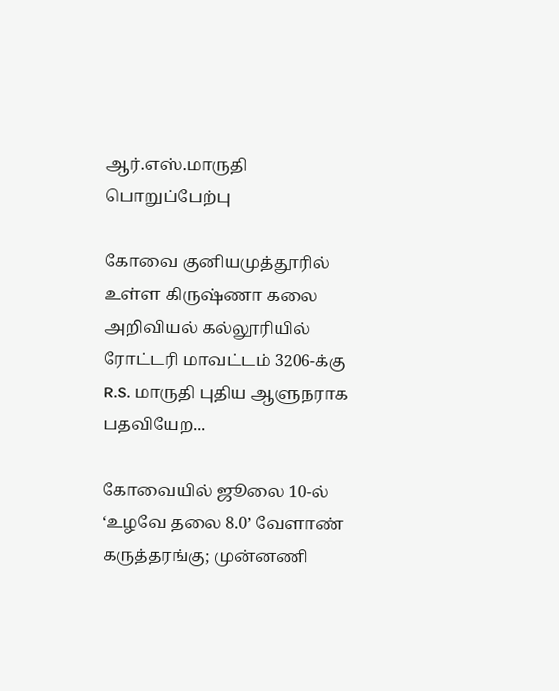ஆர்.எஸ்.மாருதி பொறுப்பேற்பு

கோவை குனியமுத்தூரில் உள்ள கிருஷ்ணா கலை அறிவியல் கல்லூரியில் ரோட்டரி மாவட்டம் 3206-க்கு R.S. மாருதி புதிய ஆளுநராக பதவியேற...

கோவையில் ஜூலை 10-ல் ‘உழவே தலை 8.0’ வேளாண் கருத்தரங்கு; முன்னணி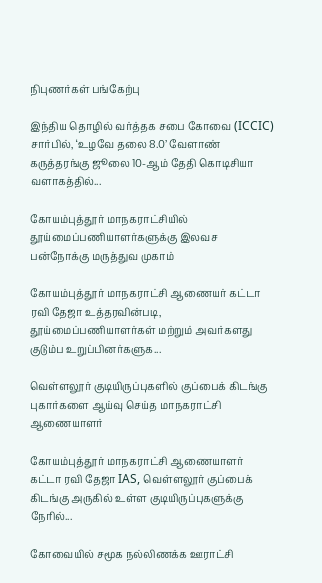நிபுணர்கள் பங்கேற்பு

இந்திய தொழில் வர்த்தக சபை கோவை (ICCIC) சார்பில், ‘உழவே தலை 8.0’ வேளாண் கருத்தரங்கு ஜூலை 10-ஆம் தேதி கொடிசியா வளாகத்தில்...

கோயம்புத்தூர் மாநகராட்சியில் தூய்மைப்பணியாளர்களுக்கு இலவச பன்நோக்கு மருத்துவ முகாம்

கோயம்புத்தூர் மாநகராட்சி ஆணையர் கட்டா ரவி தேஜா உத்தரவின்படி, தூய்மைப்பணியாளர்கள் மற்றும் அவர்களது குடும்ப உறுப்பினர்களுக...

வெள்ளலூர் குடியிருப்புகளில் குப்பைக் கிடங்கு புகார்களை ஆய்வு செய்த மாநகராட்சி ஆணையாளர்

கோயம்புத்தூர் மாநகராட்சி ஆணையாளர் கட்டா ரவி தேஜா IAS, வெள்ளலூர் குப்பைக் கிடங்கு அருகில் உள்ள குடியிருப்புகளுக்கு நேரில்...

கோவையில் சமூக நல்லிணக்க ஊராட்சி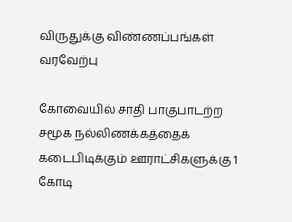விருதுக்கு விண்ணப்பங்கள் வரவேற்பு

கோவையில் சாதி பாகுபாடற்ற சமூக நல்லிணக்கத்தைக் கடைபிடிக்கும் ஊராட்சிகளுக்கு 1 கோடி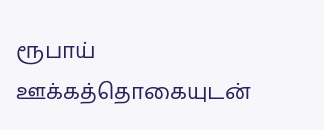ரூபாய் ஊக்கத்தொகையுடன்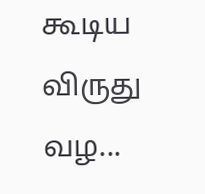கூடிய விருது வழ...